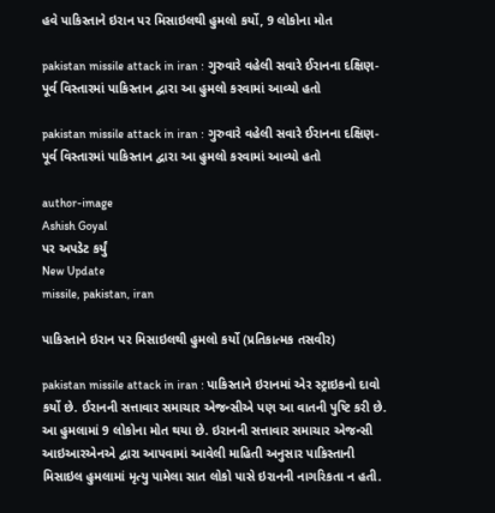હવે પાકિસ્તાને ઇરાન પર મિસાઇલથી હુમલો કર્યો, 9 લોકોના મોત

pakistan missile attack in iran : ગુરુવારે વહેલી સવારે ઈરાનના દક્ષિણ-પૂર્વ વિસ્તારમાં પાકિસ્તાન દ્વારા આ હુમલો કરવામાં આવ્યો હતો

pakistan missile attack in iran : ગુરુવારે વહેલી સવારે ઈરાનના દક્ષિણ-પૂર્વ વિસ્તારમાં પાકિસ્તાન દ્વારા આ હુમલો કરવામાં આવ્યો હતો

author-image
Ashish Goyal
પર અપડેટ કર્યું
New Update
missile, pakistan, iran

પાકિસ્તાને ઇરાન પર મિસાઇલથી હુમલો કર્યો (પ્રતિકાત્મક તસવીર)

pakistan missile attack in iran : પાકિસ્તાને ઇરાનમાં એર સ્ટ્રાઇકનો દાવો કર્યો છે. ઈરાનની સત્તાવાર સમાચાર એજન્સીએ પણ આ વાતની પુષ્ટિ કરી છે. આ હુમલામાં 9 લોકોના મોત થયા છે. ઇરાનની સત્તાવાર સમાચાર એજન્સી આઇઆરએનએ દ્વારા આપવામાં આવેલી માહિતી અનુસાર પાકિસ્તાની મિસાઇલ હુમલામાં મૃત્યુ પામેલા સાત લોકો પાસે ઇરાનની નાગરિકતા ન હતી.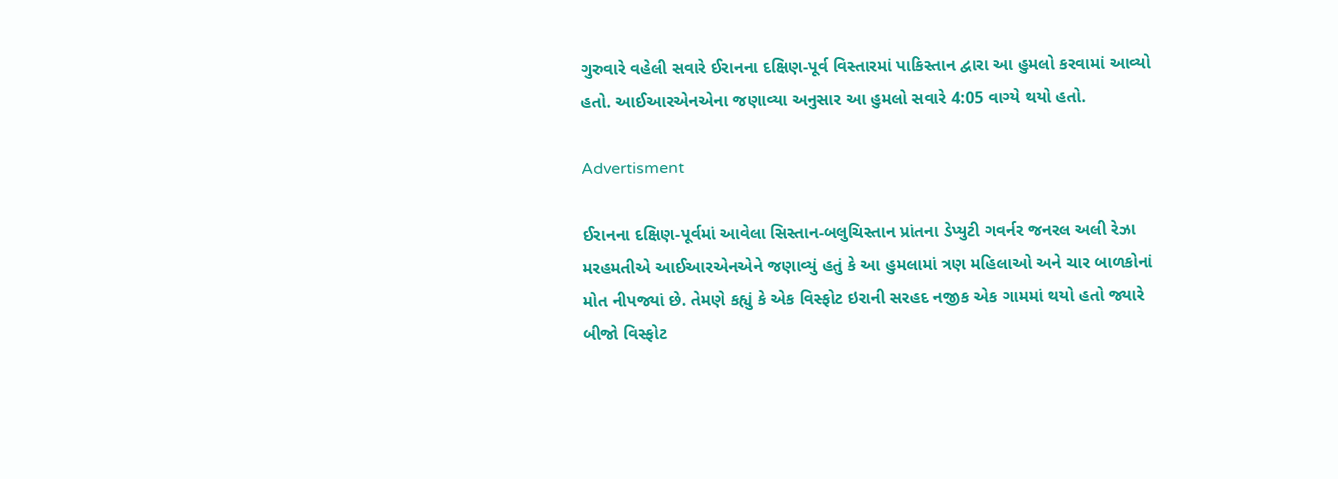ગુરુવારે વહેલી સવારે ઈરાનના દક્ષિણ-પૂર્વ વિસ્તારમાં પાકિસ્તાન દ્વારા આ હુમલો કરવામાં આવ્યો હતો. આઈઆરએનએના જણાવ્યા અનુસાર આ હુમલો સવારે 4:05 વાગ્યે થયો હતો.

Advertisment

ઈરાનના દક્ષિણ-પૂર્વમાં આવેલા સિસ્તાન-બલુચિસ્તાન પ્રાંતના ડેપ્યુટી ગવર્નર જનરલ અલી રેઝા મરહમતીએ આઈઆરએનએને જણાવ્યું હતું કે આ હુમલામાં ત્રણ મહિલાઓ અને ચાર બાળકોનાં મોત નીપજ્યાં છે. તેમણે કહ્યું કે એક વિસ્ફોટ ઇરાની સરહદ નજીક એક ગામમાં થયો હતો જ્યારે બીજો વિસ્ફોટ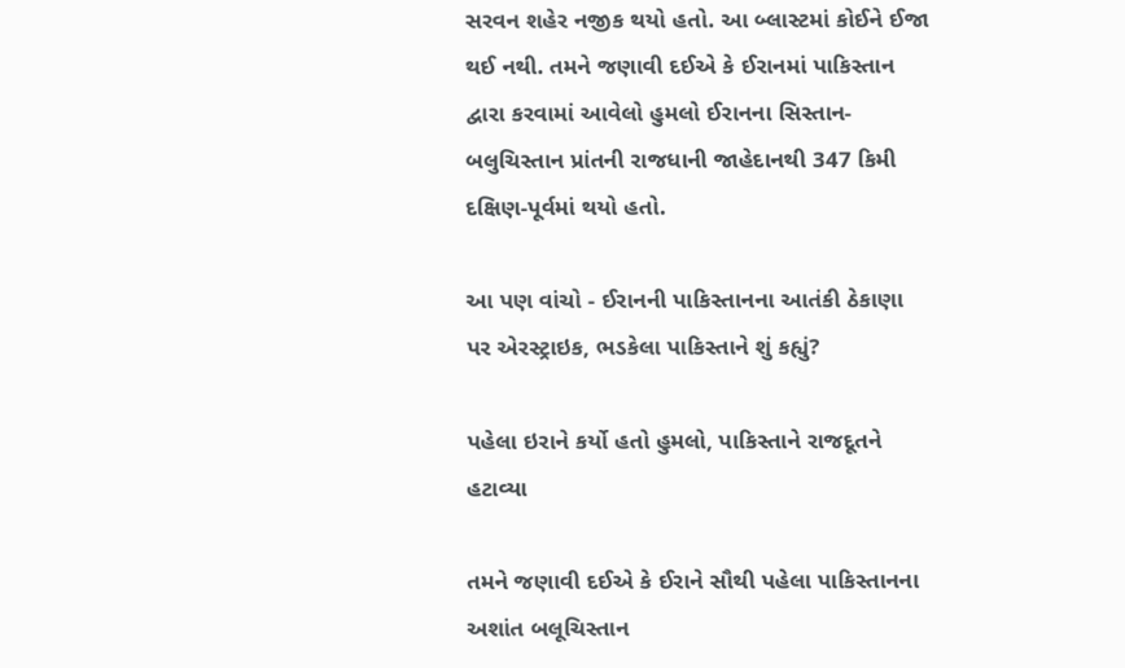સરવન શહેર નજીક થયો હતો. આ બ્લાસ્ટમાં કોઈને ઈજા થઈ નથી. તમને જણાવી દઈએ કે ઈરાનમાં પાકિસ્તાન દ્વારા કરવામાં આવેલો હુમલો ઈરાનના સિસ્તાન-બલુચિસ્તાન પ્રાંતની રાજધાની જાહેદાનથી 347 કિમી દક્ષિણ-પૂર્વમાં થયો હતો.

આ પણ વાંચો - ઈરાનની પાકિસ્તાનના આતંકી ઠેકાણા પર એરસ્ટ્રાઇક, ભડકેલા પાકિસ્તાને શું કહ્યું?

પહેલા ઇરાને કર્યો હતો હુમલો, પાકિસ્તાને રાજદૂતને હટાવ્યા

તમને જણાવી દઈએ કે ઈરાને સૌથી પહેલા પાકિસ્તાનના અશાંત બલૂચિસ્તાન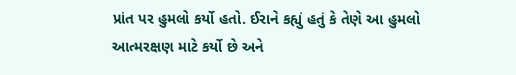પ્રાંત પર હુમલો કર્યો હતો. ઈરાને કહ્યું હતું કે તેણે આ હુમલો આત્મરક્ષણ માટે કર્યો છે અને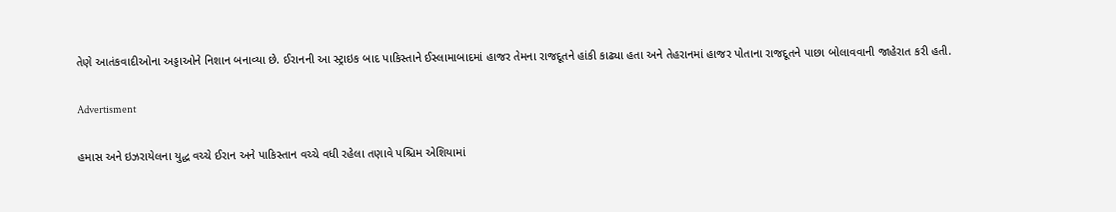તેણે આતંકવાદીઓના અડ્ડાઓને નિશાન બનાવ્યા છે. ઈરાનની આ સ્ટ્રાઇક બાદ પાકિસ્તાને ઈસ્લામાબાદમાં હાજર તેમના રાજદૂતને હાંકી કાઢ્યા હતા અને તેહરાનમાં હાજર પોતાના રાજદૂતને પાછા બોલાવવાની જાહેરાત કરી હતી.

Advertisment

હમાસ અને ઇઝરાયેલના યુદ્ધ વચ્ચે ઈરાન અને પાકિસ્તાન વચ્ચે વધી રહેલા તણાવે પશ્ચિમ એશિયામાં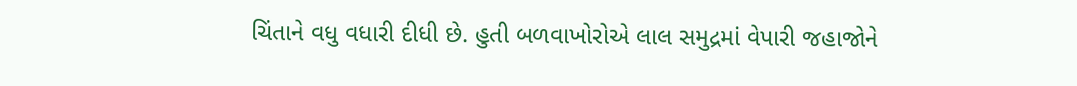ચિંતાને વધુ વધારી દીધી છે. હુતી બળવાખોરોએ લાલ સમુદ્રમાં વેપારી જહાજોને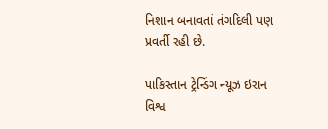નિશાન બનાવતાં તંગદિલી પણ પ્રવર્તી રહી છે.

પાકિસ્તાન ટ્રેન્ડિંગ ન્યૂઝ ઇરાન વિશ્વ